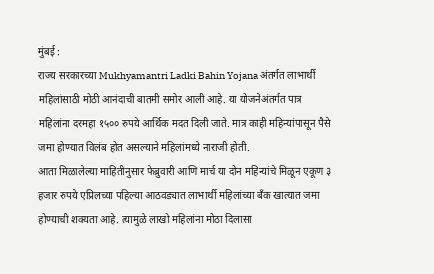मुंबई :
राज्य सरकारच्या Mukhyamantri Ladki Bahin Yojana अंतर्गत लाभार्थी महिलांसाठी मोठी आनंदाची बातमी समोर आली आहे. या योजनेअंतर्गत पात्र महिलांना दरमहा १५०० रुपये आर्थिक मदत दिली जाते. मात्र काही महिन्यांपासून पैसे जमा होण्यात विलंब होत असल्याने महिलांमध्ये नाराजी होती.
आता मिळालेल्या माहितीनुसार फेब्रुवारी आणि मार्च या दोन महिन्यांचे मिळून एकूण ३ हजार रुपये एप्रिलच्या पहिल्या आठवड्यात लाभार्थी महिलांच्या बँक खात्यात जमा होण्याची शक्यता आहे. त्यामुळे लाखो महिलांना मोठा दिलासा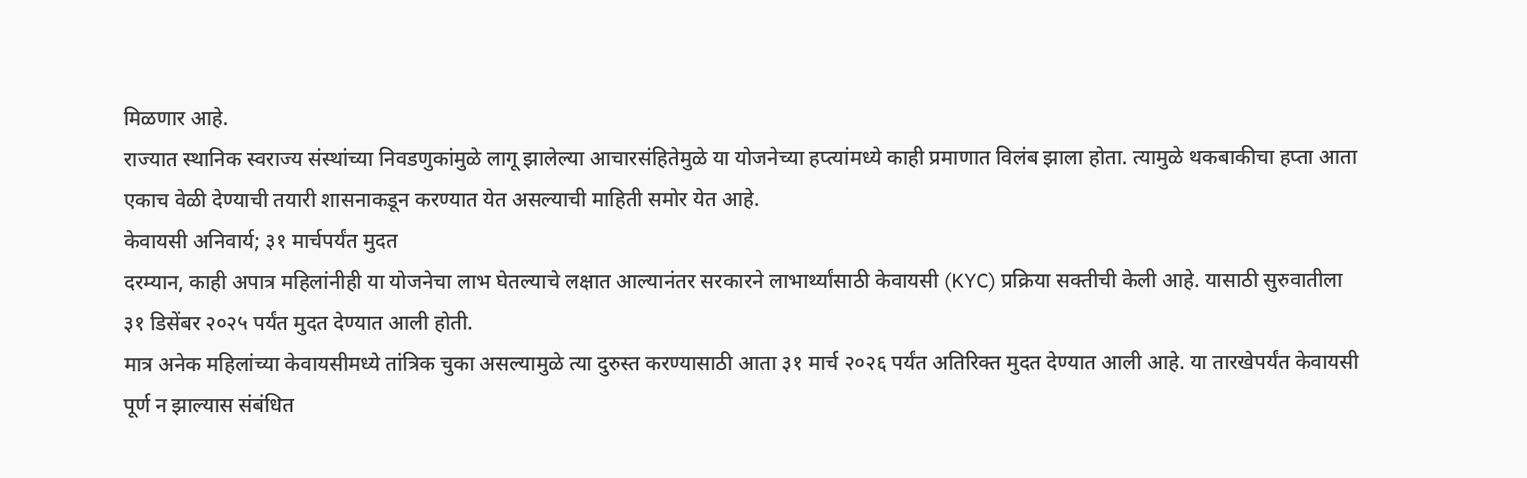मिळणार आहे.
राज्यात स्थानिक स्वराज्य संस्थांच्या निवडणुकांमुळे लागू झालेल्या आचारसंहितेमुळे या योजनेच्या हप्त्यांमध्ये काही प्रमाणात विलंब झाला होता. त्यामुळे थकबाकीचा हप्ता आता एकाच वेळी देण्याची तयारी शासनाकडून करण्यात येत असल्याची माहिती समोर येत आहे.
केवायसी अनिवार्य; ३१ मार्चपर्यंत मुदत
दरम्यान, काही अपात्र महिलांनीही या योजनेचा लाभ घेतल्याचे लक्षात आल्यानंतर सरकारने लाभार्थ्यांसाठी केवायसी (KYC) प्रक्रिया सक्तीची केली आहे. यासाठी सुरुवातीला ३१ डिसेंबर २०२५ पर्यंत मुदत देण्यात आली होती.
मात्र अनेक महिलांच्या केवायसीमध्ये तांत्रिक चुका असल्यामुळे त्या दुरुस्त करण्यासाठी आता ३१ मार्च २०२६ पर्यंत अतिरिक्त मुदत देण्यात आली आहे. या तारखेपर्यंत केवायसी पूर्ण न झाल्यास संबंधित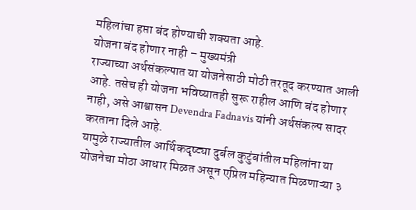महिलांचा हप्ता बंद होण्याची शक्यता आहे.
योजना बंद होणार नाही – मुख्यमंत्री
राज्याच्या अर्थसंकल्पात या योजनेसाठी मोठी तरतूद करण्यात आली आहे. तसेच ही योजना भविष्यातही सुरू राहील आणि बंद होणार नाही, असे आश्वासन Devendra Fadnavis यांनी अर्थसंकल्प सादर करताना दिले आहे.
यामुळे राज्यातील आर्थिकदृष्ट्या दुर्बल कुटुंबांतील महिलांना या योजनेचा मोठा आधार मिळत असून एप्रिल महिन्यात मिळणाऱ्या ३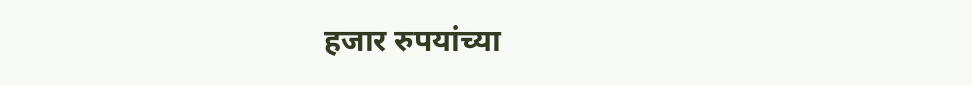हजार रुपयांच्या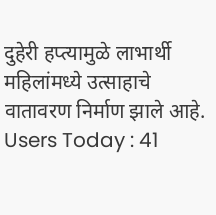दुहेरी हप्त्यामुळे लाभार्थी महिलांमध्ये उत्साहाचे वातावरण निर्माण झाले आहे.
Users Today : 41